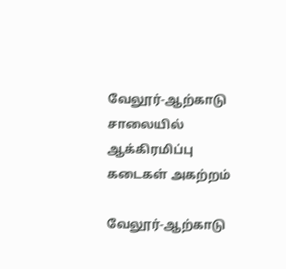வேலூர்-ஆற்காடு சாலையில் ஆக்கிரமிப்பு கடைகள் அகற்றம்

வேலூர்-ஆற்காடு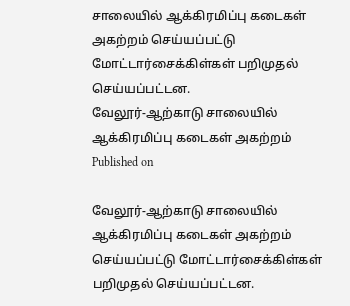சாலையில் ஆக்கிரமிப்பு கடைகள் அகற்றம் செய்யப்பட்டு மோட்டார்சைக்கிள்கள் பறிமுதல் செய்யப்பட்டன.
வேலூர்-ஆற்காடு சாலையில் ஆக்கிரமிப்பு கடைகள் அகற்றம்
Published on

வேலூர்-ஆற்காடு சாலையில் ஆக்கிரமிப்பு கடைகள் அகற்றம் செய்யப்பட்டு மோட்டார்சைக்கிள்கள் பறிமுதல் செய்யப்பட்டன.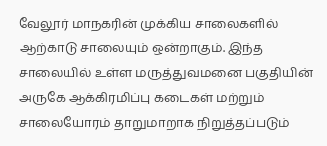வேலூர் மாநகரின் முக்கிய சாலைகளில் ஆற்காடு சாலையும் ஒன்றாகும். இந்த சாலையில் உள்ள மருத்துவமனை பகுதியின் அருகே ஆக்கிரமிப்பு கடைகள் மற்றும் சாலையோரம் தாறுமாறாக நிறுத்தப்படும்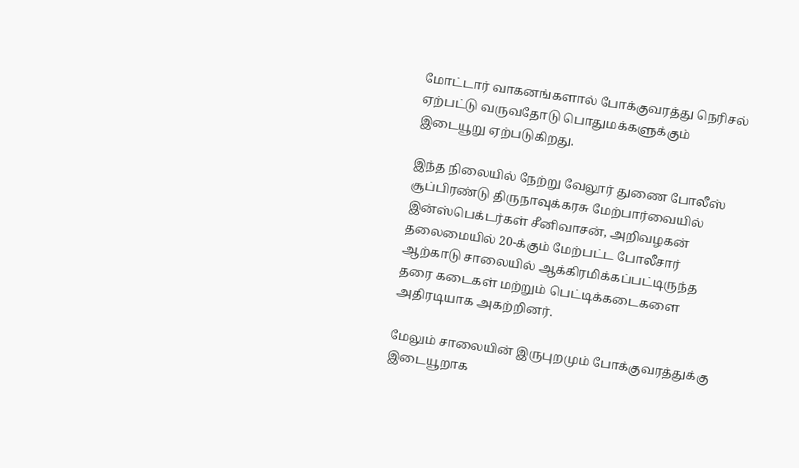மோட்டார் வாகனங்களால் போக்குவரத்து நெரிசல் ஏற்பட்டு வருவதோடு பொதுமக்களுக்கும் இடையூறு ஏற்படுகிறது.

இந்த நிலையில் நேற்று வேலூர் துணை போலீஸ் சூப்பிரண்டு திருநாவுக்கரசு மேற்பார்வையில் இன்ஸ்பெக்டர்கள் சீனிவாசன், அறிவழகன் தலைமையில் 20-க்கும் மேற்பட்ட போலீசார் ஆற்காடு சாலையில் ஆக்கிரமிக்கப்பட்டிருந்த தரை கடைகள் மற்றும் பெட்டிக்கடைகளை அதிரடியாக அகற்றினர்.

மேலும் சாலையின் இருபுறமும் போக்குவரத்துக்கு இடையூறாக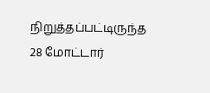நிறுத்தப்பட்டிருந்த 28 மோட்டார்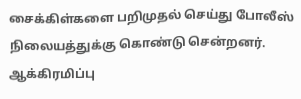சைக்கிள்களை பறிமுதல் செய்து போலீஸ் நிலையத்துக்கு கொண்டு சென்றனர். ஆக்கிரமிப்பு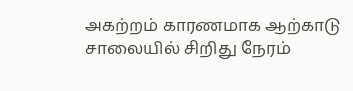அகற்றம் காரணமாக ஆற்காடு சாலையில் சிறிது நேரம்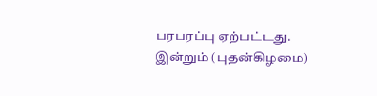பரபரப்பு ஏற்பட்டது. இன்றும் (புதன்கிழமை)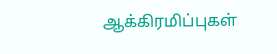ஆக்கிரமிப்புகள்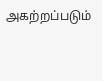அகற்றப்படும்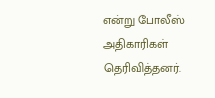என்று போலீஸ் அதிகாரிகள் தெரிவித்தனர்.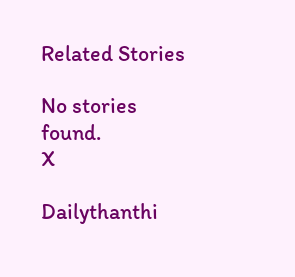Related Stories

No stories found.
X

Dailythanthi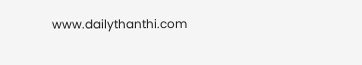www.dailythanthi.com